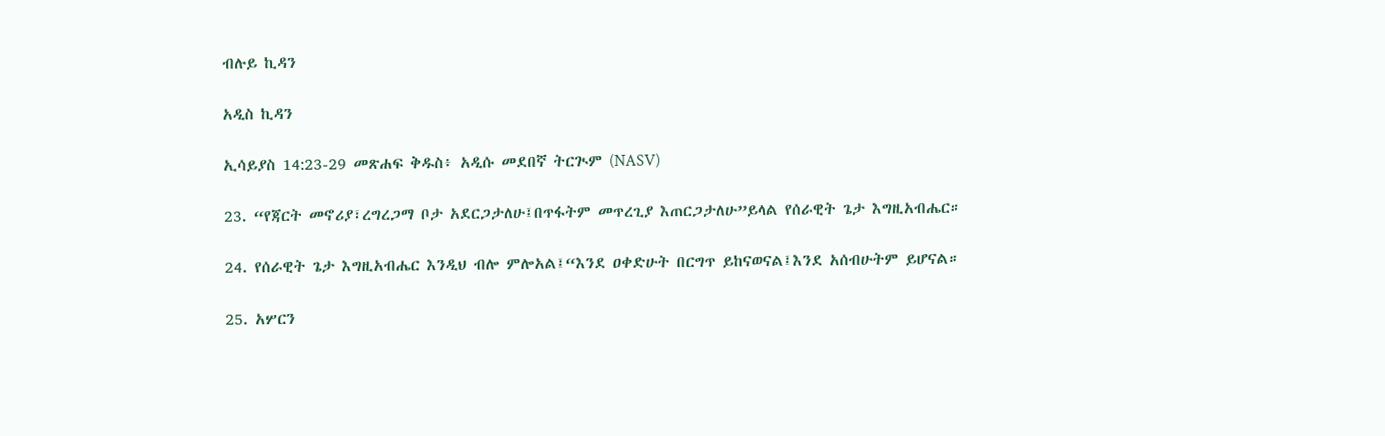ብሉይ ኪዳን

አዲስ ኪዳን

ኢሳይያስ 14:23-29 መጽሐፍ ቅዱስ፥ አዲሱ መደበኛ ትርጒም (NASV)

23. “የጃርት መኖሪያ፣ረግረጋማ ቦታ አደርጋታለሁ፤በጥፋትም መጥረጊያ እጠርጋታለሁ”ይላል የሰራዊት ጌታ እግዚአብሔር።

24. የሰራዊት ጌታ እግዚአብሔር እንዲህ ብሎ ምሎአል፤“እንደ ዐቀድሁት በርግጥ ይከናወናል፤እንደ አሰብሁትም ይሆናል።

25. አሦርን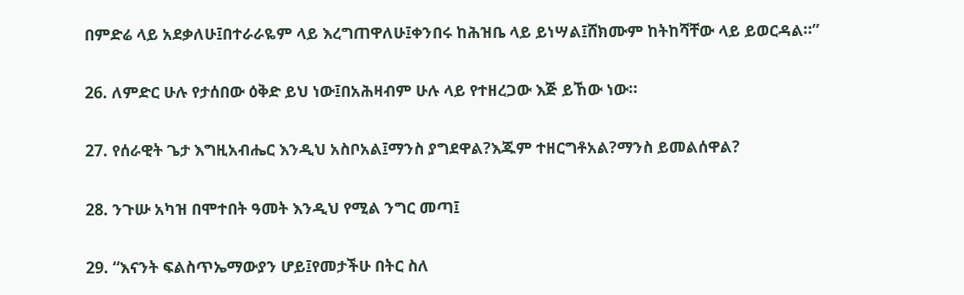በምድሬ ላይ አደቃለሁ፤በተራራዬም ላይ እረግጠዋለሁ፤ቀንበሩ ከሕዝቤ ላይ ይነሣል፤ሸክሙም ከትከሻቸው ላይ ይወርዳል።”

26. ለምድር ሁሉ የታሰበው ዕቅድ ይህ ነው፤በአሕዛብም ሁሉ ላይ የተዘረጋው እጅ ይኸው ነው።

27. የሰራዊት ጌታ እግዚአብሔር እንዲህ አስቦአል፤ማንስ ያግደዋል?እጁም ተዘርግቶአል?ማንስ ይመልሰዋል?

28. ንጉሡ አካዝ በሞተበት ዓመት እንዲህ የሚል ንግር መጣ፤

29. “እናንት ፍልስጥኤማውያን ሆይ፤የመታችሁ በትር ስለ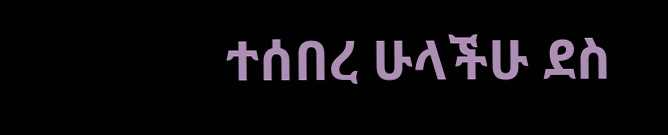ተሰበረ ሁላችሁ ደስ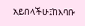አይበላችሁ፤ከእባቡ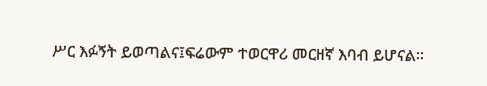ሥር እፉኝት ይወጣልና፤ፍሬውም ተወርዋሪ መርዘኛ እባብ ይሆናል።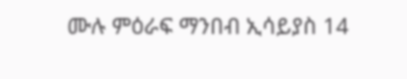ሙሉ ምዕራፍ ማንበብ ኢሳይያስ 14